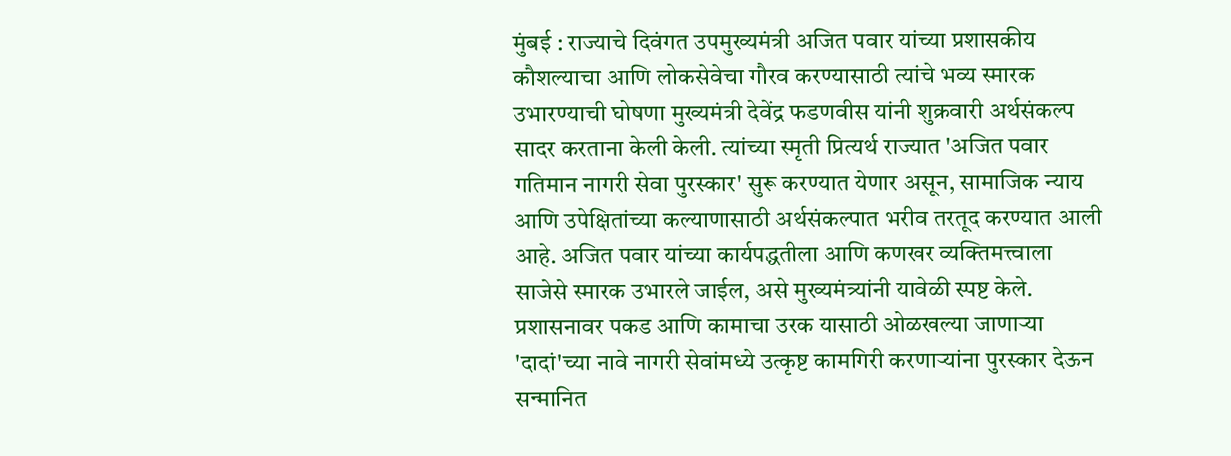मुंबई : राज्याचे दिवंगत उपमुख्यमंत्री अजित पवार यांच्या प्रशासकीय कौशल्याचा आणि लोकसेवेचा गौरव करण्यासाठी त्यांचे भव्य स्मारक उभारण्याची घोषणा मुख्यमंत्री देवेंद्र फडणवीस यांनी शुक्रवारी अर्थसंकल्प सादर करताना केली केली. त्यांच्या स्मृती प्रित्यर्थ राज्यात 'अजित पवार गतिमान नागरी सेवा पुरस्कार' सुरू करण्यात येणार असून, सामाजिक न्याय आणि उपेक्षितांच्या कल्याणासाठी अर्थसंकल्पात भरीव तरतूद करण्यात आली आहे. अजित पवार यांच्या कार्यपद्धतीला आणि कणखर व्यक्तिमत्त्वाला साजेसे स्मारक उभारले जाईल, असे मुख्यमंत्र्यांनी यावेळी स्पष्ट केले. प्रशासनावर पकड आणि कामाचा उरक यासाठी ओळखल्या जाणाऱ्या 'दादां'च्या नावे नागरी सेवांमध्ये उत्कृष्ट कामगिरी करणाऱ्यांना पुरस्कार देऊन सन्मानित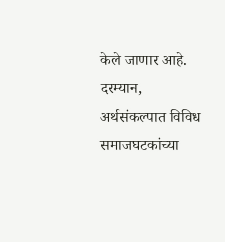केले जाणार आहे.
दरम्यान, अर्थसंकल्पात विविध समाजघटकांच्या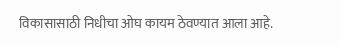विकासासाठी निधीचा ओघ कायम ठेवण्यात आला आहे.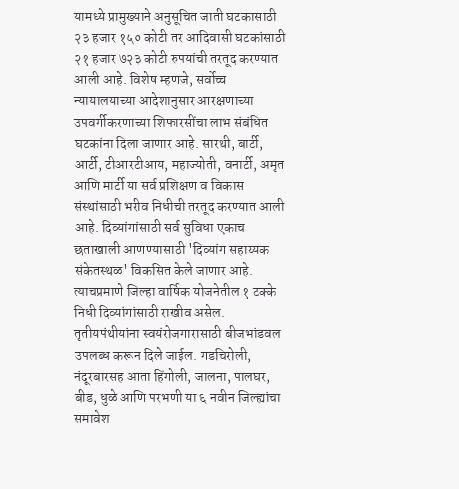यामध्ये प्रामुख्याने अनुसूचित जाती घटकासाठी २३ हजार १५० कोटी तर आदिवासी घटकांसाठी २१ हजार ७२३ कोटी रुपयांची तरतूद करण्यात आली आहे. विशेष म्हणजे, सर्वोच्च न्यायालयाच्या आदेशानुसार आरक्षणाच्या उपवर्गीकरणाच्या शिफारसींचा लाभ संबंधित घटकांना दिला जाणार आहे. सारथी, बार्टी, आर्टी, टीआरटीआय, महाज्योती, वनार्टी, अमृत आणि मार्टी या सर्व प्रशिक्षण व विकास संस्थांसाठी भरीव निधीची तरतूद करण्यात आली आहे. दिव्यांगांसाठी सर्व सुविधा एकाच छताखाली आणण्यासाठी 'दिव्यांग सहाय्यक संकेतस्थळ' विकसित केले जाणार आहे. त्याचप्रमाणे जिल्हा वार्षिक योजनेतील १ टक्के निधी दिव्यांगांसाठी राखीव असेल. तृतीयपंथीयांना स्वयंरोजगारासाठी बीजभांडवल उपलब्ध करून दिले जाईल. गडचिरोली, नंदूरबारसह आता हिंगोली, जालना, पालघर, बीड, धुळे आणि परभणी या ६ नवीन जिल्ह्यांचा समावेश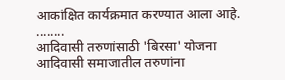आकांक्षित कार्यक्रमात करण्यात आला आहे.
........
आदिवासी तरुणांसाठी 'बिरसा' योजना
आदिवासी समाजातील तरुणांना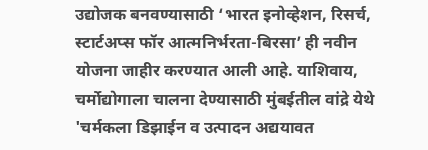उद्योजक बनवण्यासाठी ‘भारत इनोव्हेशन, रिसर्च, स्टार्टअप्स फॉर आत्मनिर्भरता-बिरसा’ ही नवीन योजना जाहीर करण्यात आली आहे. याशिवाय, चर्मोद्योगाला चालना देण्यासाठी मुंबईतील वांद्रे येथे 'चर्मकला डिझाईन व उत्पादन अद्ययावत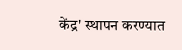केंद्र' स्थापन करण्यात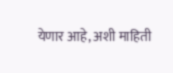येणार आहे, अशी माहिती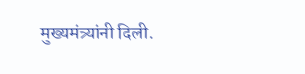मुख्यमंत्र्यांनी दिली.